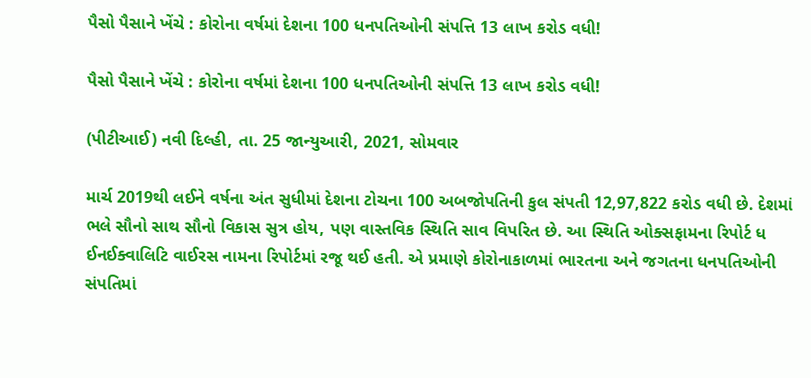પૈસો પૈસાને ખેંચે : કોરોના વર્ષમાં દેશના 100 ધનપતિઓની સંપત્તિ 13 લાખ કરોડ વધી!

પૈસો પૈસાને ખેંચે : કોરોના વર્ષમાં દેશના 100 ધનપતિઓની સંપત્તિ 13 લાખ કરોડ વધી!

(પીટીઆઈ) નવી દિલ્હી, તા. 25 જાન્યુઆરી, 2021, સોમવાર

માર્ચ 2019થી લઈને વર્ષના અંત સુધીમાં દેશના ટોચના 100 અબજોપતિની કુલ સંપતી 12,97,822 કરોડ વધી છે. દેશમાં ભલે સૌનો સાથ સૌનો વિકાસ સુત્ર હોય, પણ વાસ્તવિક સ્થિતિ સાવ વિપરિત છે. આ સ્થિતિ ઓક્સફામના રિપોર્ટ ધ ઈનઈક્વાલિટિ વાઈરસ નામના રિપોર્ટમાં રજૂ થઈ હતી. એ પ્રમાણે કોરોનાકાળમાં ભારતના અને જગતના ધનપતિઓની સંપતિમાં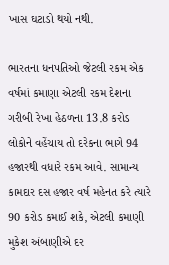ખાસ ઘટાડો થયો નથી.

ભારતના ધનપતિઓ જેટલી રકમ એક વર્ષમાં કમાણા એટલી રકમ દેશના ગરીબી રેખા હેઠળના 13.8 કરોડ લોકોને વહેંચાય તો દરેકના ભાગે 94 હજારથી વધારે રકમ આવે. સામાન્ય કામદાર દસ હજાર વર્ષ મહેનત કરે ત્યારે 90 કરોડ કમાઈ શકે, એટલી કમાણી મુકેશ અંબાણીએ દર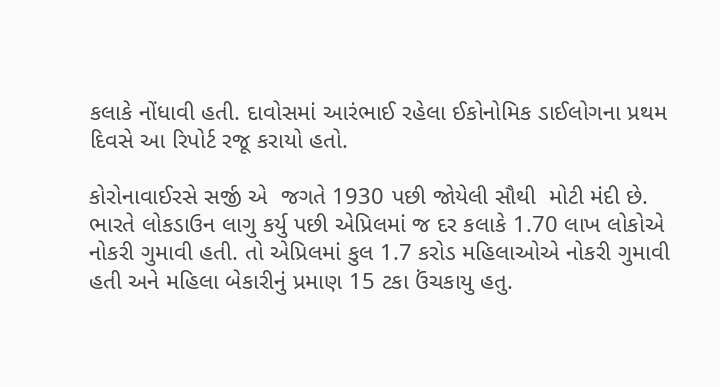કલાકે નોંધાવી હતી. દાવોસમાં આરંભાઈ રહેલા ઈકોનોમિક ડાઈલોગના પ્રથમ દિવસે આ રિપોર્ટ રજૂ કરાયો હતો.

કોરોનાવાઈરસે સર્જી એ  જગતે 1930 પછી જોયેલી સૌથી  મોટી મંદી છે. ભારતે લોકડાઉન લાગુ કર્યુ પછી એપ્રિલમાં જ દર કલાકે 1.70 લાખ લોકોએ નોકરી ગુમાવી હતી. તો એપ્રિલમાં કુલ 1.7 કરોડ મહિલાઓએ નોકરી ગુમાવી હતી અને મહિલા બેકારીનું પ્રમાણ 15 ટકા ઉંચકાયુ હતુ.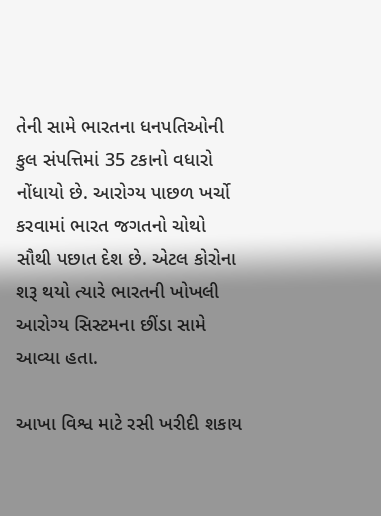તેની સામે ભારતના ધનપતિઓની કુલ સંપત્તિમાં 35 ટકાનો વધારો નોંધાયો છે. આરોગ્ય પાછળ ખર્ચો કરવામાં ભારત જગતનો ચોથો સૌથી પછાત દેશ છે. એટલ કોરોના શરૂ થયો ત્યારે ભારતની ખોખલી આરોગ્ય સિસ્ટમના છીંડા સામે આવ્યા હતા.

આખા વિશ્વ માટે રસી ખરીદી શકાય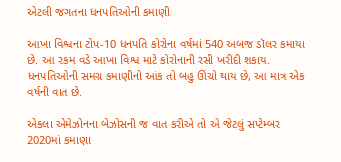એટલી જગતના ધનપતિઓની કમાણી

આખા વિશ્વના ટોપ-10 ધનપતિ કોરોના વર્ષમાં 540 અબજ ડૉલર કમાયા છે. આ રકમ વડે આખા વિશ્વ માટે કોરોનાની રસી ખરીદી શકાય. ધનપતિઓની સમગ્ર કમાણીનો આંક તો બહુ ઊંચો થાય છે, આ માત્ર એક વર્ષની વાત છે.

એકલા એમેઝોનના બેઝોસની જ વાત કરીએ તો એ જેટલું સપ્ટેમ્બર 2020માં કમાણા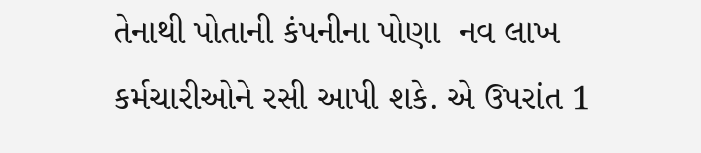તેનાથી પોતાની કંપનીના પોણા  નવ લાખ કર્મચારીઓને રસી આપી શકે. એ ઉપરાંત 1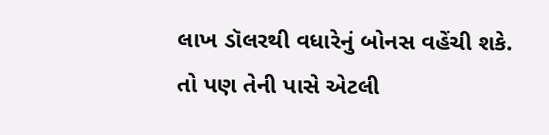લાખ ડૉલરથી વધારેનું બોનસ વહેંચી શકે. તો પણ તેની પાસે એટલી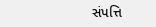સંપત્તિ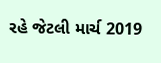રહે જેટલી માર્ચ 2019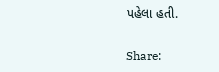પહેલા હતી.

Share: